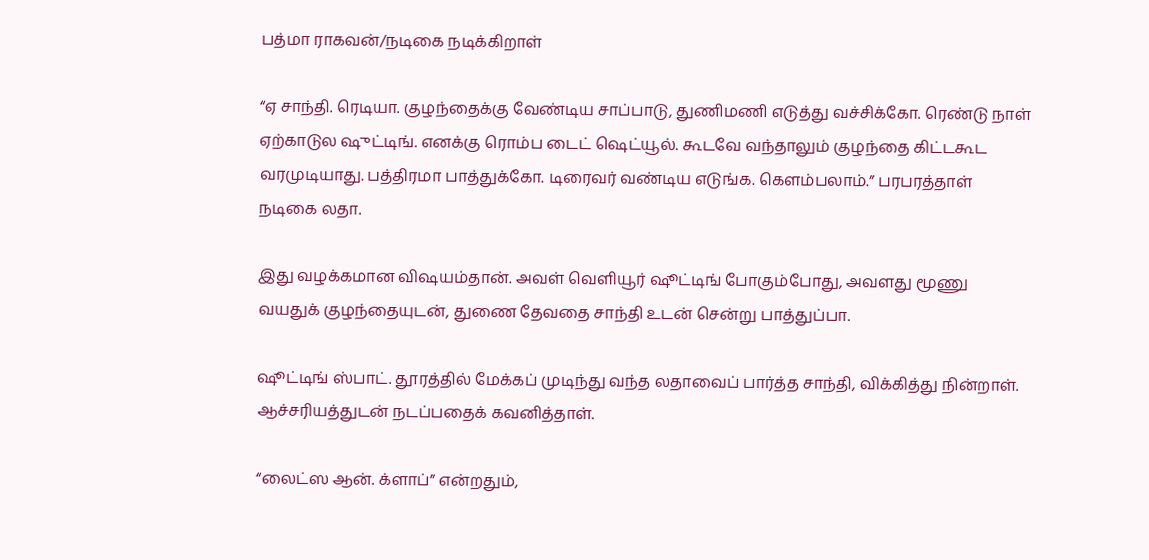பத்மா ராகவன்/நடிகை நடிக்கிறாள்

“ஏ சாந்தி. ரெடியா. குழந்தைக்கு வேண்டிய சாப்பாடு, துணிமணி எடுத்து வச்சிக்கோ. ரெண்டு நாள் ஏற்காடுல ஷுட்டிங். எனக்கு ரொம்ப டைட் ஷெட்யூல். கூடவே வந்தாலும் குழந்தை கிட்டகூட வரமுடியாது. பத்திரமா பாத்துக்கோ. டிரைவர் வண்டிய எடுங்க. கெளம்பலாம்.” பரபரத்தாள் நடிகை லதா.

இது வழக்கமான விஷயம்தான். அவள் வெளியூர் ஷூட்டிங் போகும்போது, அவளது மூணு வயதுக் குழந்தையுடன், துணை தேவதை சாந்தி உடன் சென்று பாத்துப்பா.

ஷூட்டிங் ஸ்பாட். தூரத்தில் மேக்கப் முடிந்து வந்த லதாவைப் பார்த்த சாந்தி, விக்கித்து நின்றாள். ஆச்சரியத்துடன் நடப்பதைக் கவனித்தாள்.

“லைட்ஸ ஆன். க்ளாப்” என்றதும்,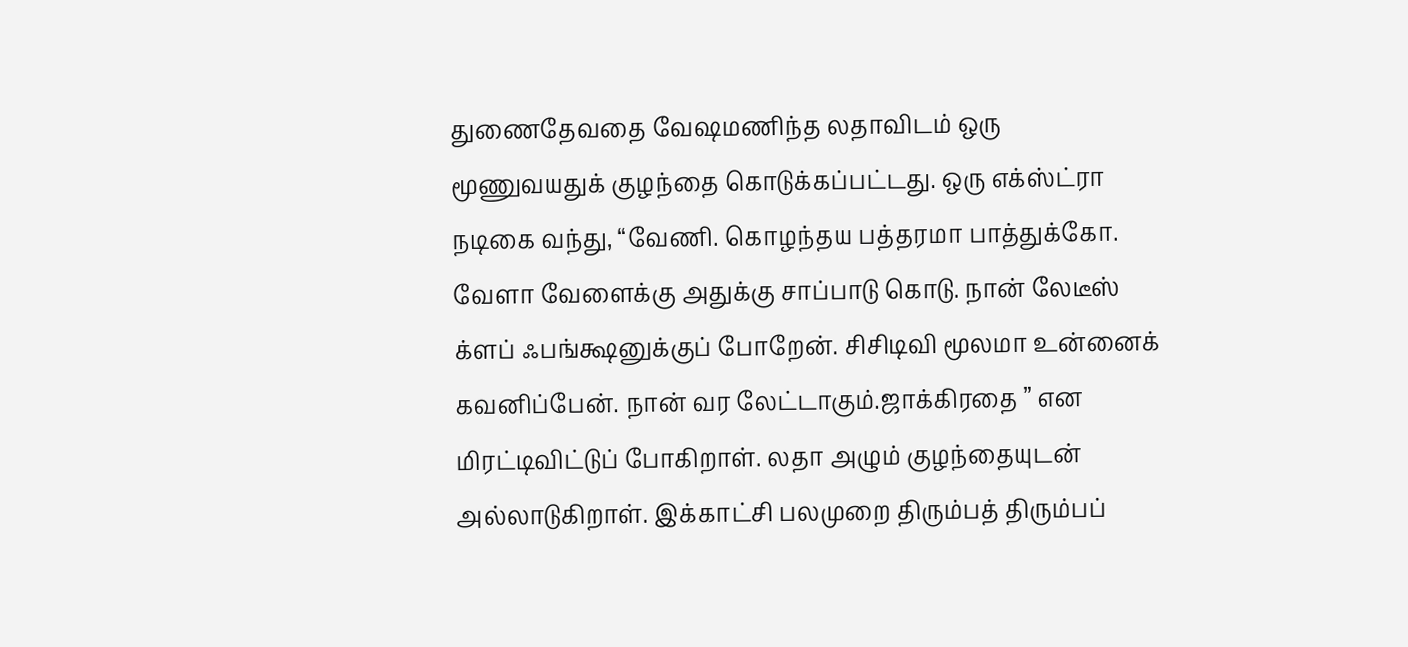துணைதேவதை வேஷமணிந்த லதாவிடம் ஒரு மூணுவயதுக் குழந்தை கொடுக்கப்பட்டது. ஒரு எக்ஸ்ட்ரா நடிகை வந்து, “வேணி. கொழந்தய பத்தரமா பாத்துக்கோ. வேளா வேளைக்கு அதுக்கு சாப்பாடு கொடு. நான் லேடீஸ் க்ளப் ஃபங்க்ஷனுக்குப் போறேன். சிசிடிவி மூலமா உன்னைக் கவனிப்பேன். நான் வர லேட்டாகும்.ஜாக்கிரதை ” என மிரட்டிவிட்டுப் போகிறாள். லதா அழும் குழந்தையுடன் அல்லாடுகிறாள். இக்காட்சி பலமுறை திரும்பத் திரும்பப்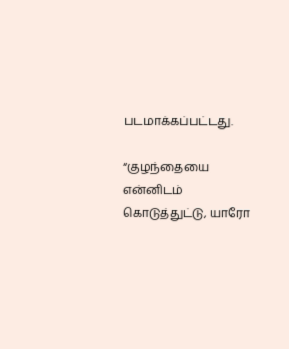படமாக்கப்பட்டது.

“குழந்தையை என்னிடம் கொடுத்துட்டு, யாரோ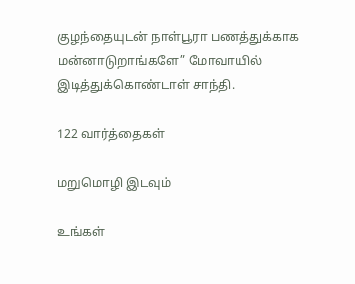குழந்தையுடன் நாள்பூரா பணத்துக்காக மன்னாடுறாங்களே” மோவாயில் இடித்துக்கொண்டாள் சாந்தி.

122 வார்த்தைகள்

மறுமொழி இடவும்

உங்கள்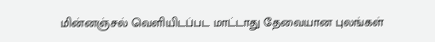மின்னஞ்சல் வெளியிடப்பட மாட்டாது தேவையான புலங்கள்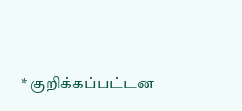* குறிக்கப்பட்டன